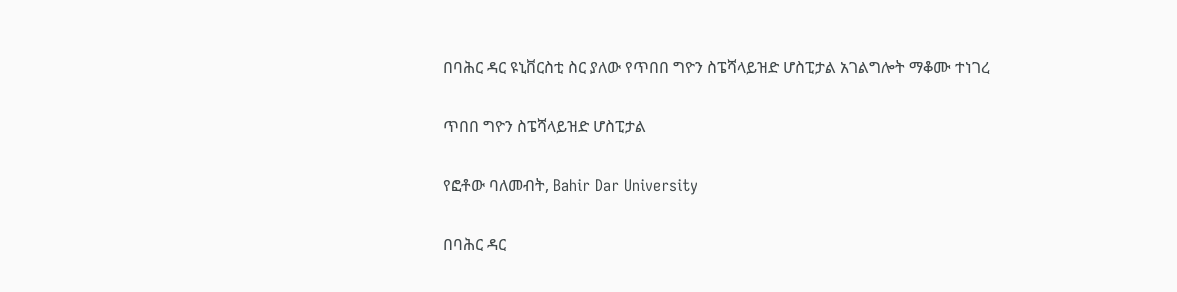በባሕር ዳር ዩኒቨርስቲ ስር ያለው የጥበበ ግዮን ስፔሻላይዝድ ሆስፒታል አገልግሎት ማቆሙ ተነገረ

ጥበበ ግዮን ስፔሻላይዝድ ሆስፒታል

የፎቶው ባለመብት, Bahir Dar University

በባሕር ዳር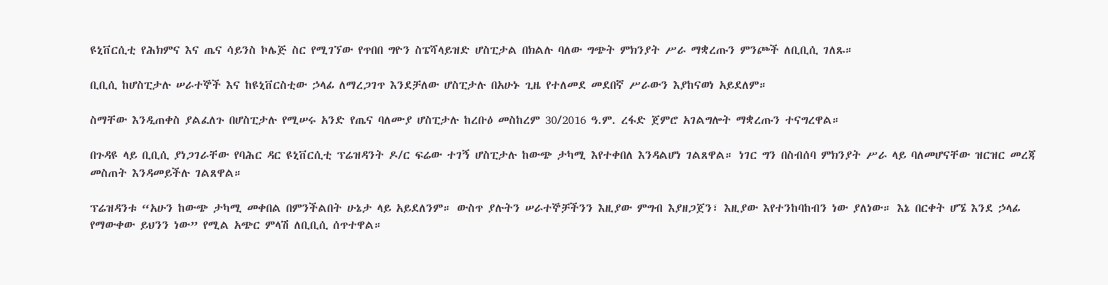ዩኒቨርሲቲ የሕክምና እና ጤና ሳይንስ ኮሌጅ ስር የሚገኘው የጥበበ ግዮን ስፔሻላይዝድ ሆስፒታል በክልሉ ባለው ግጭት ምክንያት ሥራ ማቋረጡን ምንጮች ለቢቢሲ ገለጹ።

ቢቢሲ ከሆስፒታሉ ሠራተኞች እና ከዩኒቨርስቲው ኃላፊ ለማረጋገጥ እንደቻለው ሆስፒታሉ በአሁኑ ጊዜ የተለመደ መደበኛ ሥራውን እያከናወነ አይደለም።

ስማቸው እንዲጠቀስ ያልፈለጉ በሆስፒታሉ የሚሠሩ አንድ የጤና ባለሙያ ሆስፒታሉ ከረቡዕ መስከረም 30/2016 ዓ.ም. ረፋድ ጀምሮ አገልግሎት ማቋረጡን ተናግረዋል።

በጉዳዩ ላይ ቢቢሲ ያነጋገራቸው የባሕር ዳር ዩኒቨርሲቲ ፕሬዝዳንት ዶ/ር ፍሬው ተገኝ ሆስፒታሉ ከውጭ ታካሚ እየተቀበለ እንዳልሆነ ገልጸዋል። ነገር ግን በስብሰባ ምክንያት ሥራ ላይ ባለመሆናቸው ዝርዝር መረጃ መስጠት እንዳመይችሉ ገልጸዋል።

ፕሬዝዳንቱ “አሁን ከውጭ ታካሚ መቀበል በምንችልበት ሁኔታ ላይ አይደለንም። ውስጥ ያሉትን ሠራተኞቻችንን እዚያው ምግብ እያዘጋጀን፣ እዚያው እየተንከባከብን ነው ያለነው። እኔ በርቀት ሆኜ እንደ ኃላፊ የማውቀው ይህንን ነው” የሚል አጭር ምላሽ ለቢቢሲ ሰጥተዋል።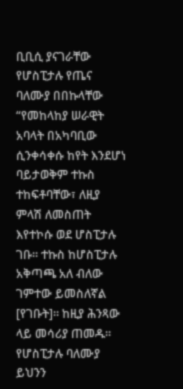ቢቢሲ ያናገራቸው የሆስፒታሉ የጤና ባለሙያ በበኩላቸው “የመከላከያ ሠራዊት አባላት በአካባቢው ሲንቀሳቀሱ ከየት እንደሆነ ባይታወቅም ተኩስ ተከፍቶባቸው፣ ለዚያ ምላሽ ለመስጠት እየተኮሱ ወደ ሆስፒታሉ ገቡ። ተኩስ ከሆስፒታሉ አቅጣጫ አለ ብለው ገምተው ይመስለኛል [የገቡት]። ከዚያ ሕንጻው ላይ መሳሪያ ጠመዱ። የሆስፒታሉ ባለሙያ ይህንን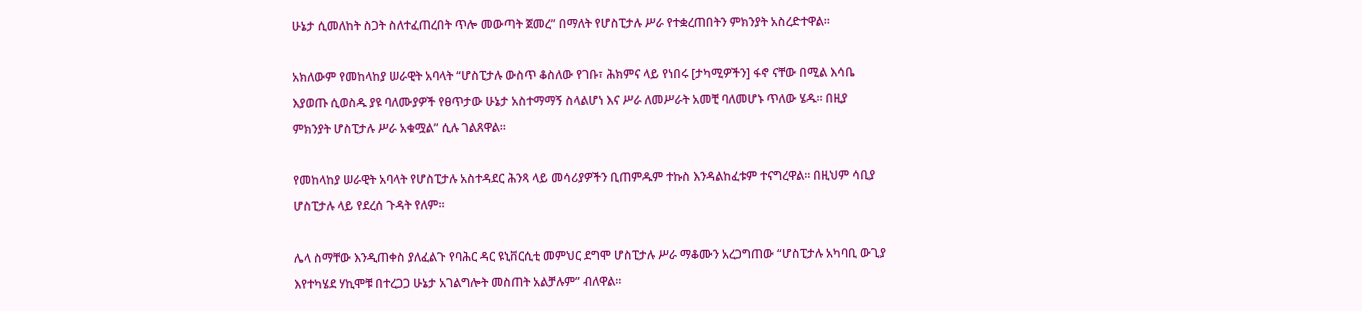ሁኔታ ሲመለከት ስጋት ስለተፈጠረበት ጥሎ መውጣት ጀመረ” በማለት የሆስፒታሉ ሥራ የተቋረጠበትን ምክንያት አስረድተዋል።

አክለውም የመከላከያ ሠራዊት አባላት “ሆስፒታሉ ውስጥ ቆስለው የገቡ፣ ሕክምና ላይ የነበሩ [ታካሚዎችን] ፋኖ ናቸው በሚል እሳቤ እያወጡ ሲወስዱ ያዩ ባለሙያዎች የፀጥታው ሁኔታ አስተማማኝ ስላልሆነ እና ሥራ ለመሥራት አመቺ ባለመሆኑ ጥለው ሄዱ። በዚያ ምክንያት ሆስፒታሉ ሥራ አቁሟል” ሲሉ ገልጸዋል።

የመከላከያ ሠራዊት አባላት የሆስፒታሉ አስተዳደር ሕንጻ ላይ መሳሪያዎችን ቢጠምዱም ተኩስ እንዳልከፈቱም ተናግረዋል። በዚህም ሳቢያ ሆስፒታሉ ላይ የደረሰ ጉዳት የለም።

ሌላ ስማቸው እንዲጠቀስ ያለፈልጉ የባሕር ዳር ዩኒቨርሲቲ መምህር ደግሞ ሆስፒታሉ ሥራ ማቆሙን አረጋግጠው “ሆስፒታሉ አካባቢ ውጊያ እየተካሄደ ሃኪሞቹ በተረጋጋ ሁኔታ አገልግሎት መስጠት አልቻሉም” ብለዋል።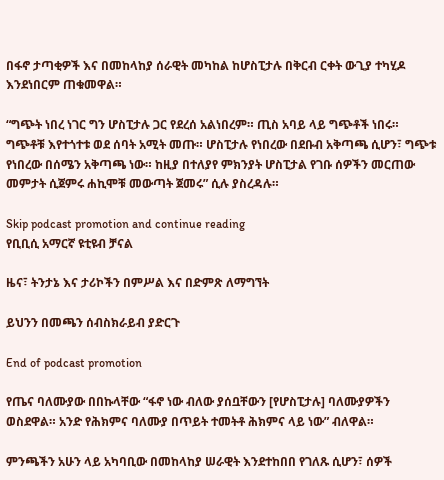በፋኖ ታጣቂዎች እና በመከላከያ ሰራዊት መካከል ከሆስፒታሉ በቅርብ ርቀት ውጊያ ተካሂዶ እንደነበርም ጠቁመዋል።

“ግጭት ነበረ ነገር ግን ሆስፒታሉ ጋር የደረሰ አልነበረም። ጢስ አባይ ላይ ግጭቶች ነበሩ። ግጭቶቹ እየተጎተቱ ወደ ሰባት አሚት መጡ። ሆስፒታሉ የነበረው በደቡብ አቅጣጫ ሲሆን፣ ግጭቱ የነበረው በሰሜን አቅጣጫ ነው። ከዚያ በተለያየ ምክንያት ሆስፒታል የገቡ ሰዎችን መርጠው መምታት ሲጀምሩ ሐኪሞቹ መውጣት ጀመሩ” ሲሉ ያስረዳሉ።

Skip podcast promotion and continue reading
የቢቢሲ አማርኛ ዩቲዩብ ቻናል

ዜና፣ ትንታኔ እና ታሪኮችን በምሥል እና በድምጽ ለማግኘት

ይህንን በመጫን ሰብስክራይብ ያድርጉ

End of podcast promotion

የጤና ባለሙያው በበኩላቸው “ፋኖ ነው ብለው ያሰቧቸውን [የሆስፒታሉ] ባለሙያዎችን ወስደዋል። አንድ የሕክምና ባለሙያ በጥይት ተመትቶ ሕክምና ላይ ነው” ብለዋል።

ምንጫችን አሁን ላይ አካባቢው በመከላከያ ሠራዊት እንደተከበበ የገለጹ ሲሆን፣ ሰዎች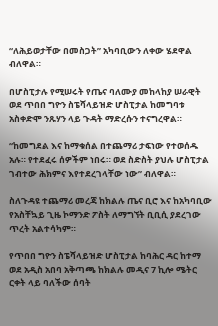“ለሕይወታቸው በመስጋት” አካባቢውን ለቀው ሄደዋል ብለዋል።

በሆስፒታሉ የሚሠሩት የጤና ባለሙያ መከላከያ ሠራዊት ወደ ጥበበ ግዮን ስፔሻላይዝድ ሆስፒታል ከመግባቱ አስቀድሞ ንጹሃን ላይ ጉዳት ማድረሱን ተናግረዋል።

“ከመግደል እና ከማቁሰል በተጨማሪ ታፍነው የተወሰዱ አሉ። የተደፈሩ ሰዎችም ነበሩ። ወደ ስድስት ያህሉ ሆስፒታል ገብተው ሕክምና እየተደረገላቸው ነው” ብለዋል።

ስለጉዳዩ ተጨማሪ መረጃ ከክልሉ ጤና ቢሮ እና ከአካባቢው የአስቸኳይ ጊዜ ኮማንድ ፖስት ለማግኘት ቢቢሲ ያደረገው ጥረት አልተሳካም።

የጥበበ ግዮን ስፔሻላይዝድ ሆስፒታል ከባሕር ዳር ከተማ ወደ አዲስ አበባ አቅጣጫ ከክልሉ መዲና 7 ኪሎ ሜትር ርቀት ላይ ባለችው ሰባት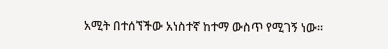አሚት በተሰኘችው አነስተኛ ከተማ ውስጥ የሚገኝ ነው።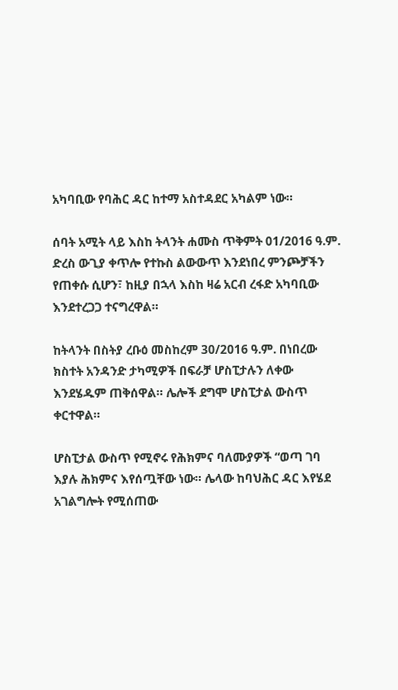አካባቢው የባሕር ዳር ከተማ አስተዳደር አካልም ነው።

ሰባት አሚት ላይ እስከ ትላንት ሐሙስ ጥቅምት 01/2016 ዓ.ም. ድረስ ውጊያ ቀጥሎ የተኩስ ልውውጥ እንደነበረ ምንጮቻችን የጠቀሱ ሲሆን፣ ከዚያ በኋላ እስከ ዛሬ አርብ ረፋድ አካባቢው እንደተረጋጋ ተናግረዋል።

ከትላንት በስትያ ረቡዕ መስከረም 30/2016 ዓ.ም. በነበረው ክስተት አንዳንድ ታካሚዎች በፍራቻ ሆስፒታሉን ለቀው እንደሄዱም ጠቅሰዋል። ሌሎች ደግሞ ሆስፒታል ውስጥ ቀርተዋል።

ሆስፒታል ውስጥ የሚኖሩ የሕክምና ባለሙያዎች “ወጣ ገባ እያሉ ሕክምና እየሰጧቸው ነው። ሌላው ከባህሕር ዳር እየሄደ አገልግሎት የሚሰጠው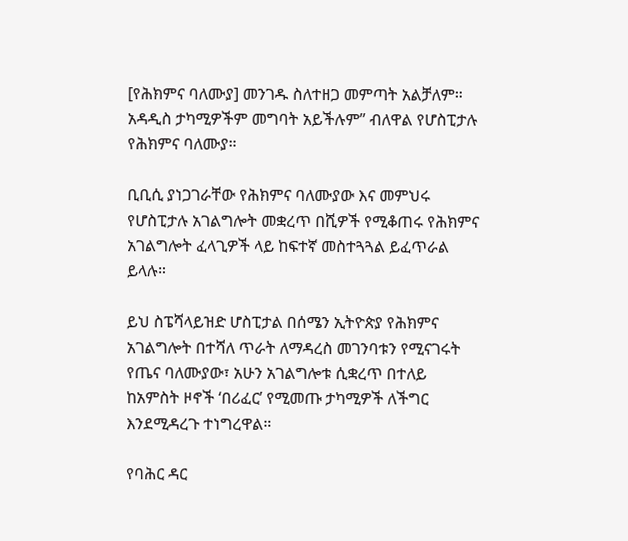[የሕክምና ባለሙያ] መንገዱ ስለተዘጋ መምጣት አልቻለም። አዳዲስ ታካሚዎችም መግባት አይችሉም” ብለዋል የሆስፒታሉ የሕክምና ባለሙያ።

ቢቢሲ ያነጋገራቸው የሕክምና ባለሙያው እና መምህሩ የሆስፒታሉ አገልግሎት መቋረጥ በሺዎች የሚቆጠሩ የሕክምና አገልግሎት ፈላጊዎች ላይ ከፍተኛ መስተጓጓል ይፈጥራል ይላሉ።

ይህ ስፔሻላይዝድ ሆስፒታል በሰሜን ኢትዮጵያ የሕክምና አገልግሎት በተሻለ ጥራት ለማዳረስ መገንባቱን የሚናገሩት የጤና ባለሙያው፣ አሁን አገልግሎቱ ሲቋረጥ በተለይ ከአምስት ዞኖች ‘በሪፈር’ የሚመጡ ታካሚዎች ለችግር እንደሚዳረጉ ተነግረዋል።

የባሕር ዳር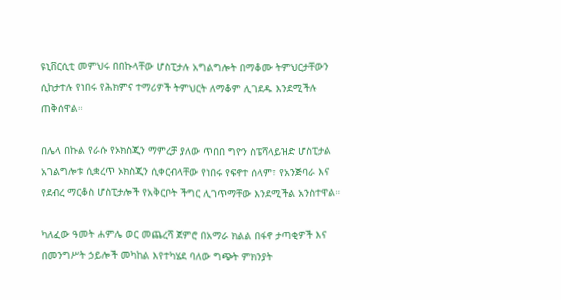ዩኒቨርሲቲ መምህሩ በበኩላቸው ሆስፒታሉ አግልግሎት በማቆሙ ትምህርታቸውን ሲከታተሉ የነበሩ የሕክምና ተማሪዎች ትምህርት ለማቆም ሊገደዱ እንደሚችሉ ጠቅሰዋል።

በሌላ በኩል የራሱ የኦክስጂን ማምረቻ ያለው ጥበበ ግዮን ስፔሻላይዝድ ሆስፒታል አገልግሎቱ ሲቋረጥ ኦክስጂን ሲቀርብላቸው የነበሩ የፍኖተ ሰላም፣ የአንጅባራ እና የደብረ ማርቆስ ሆስፒታሎች የአቅርቦት ችግር ሊገጥማቸው እንደሚችል አንስተዋል።

ካለፈው ዓመት ሐምሌ ወር መጨረሻ ጀምሮ በአማራ ክልል በፋኖ ታጣቂዎች እና በመንግሥት ኃይሎች መካከል እየተካሄደ ባለው ግጭት ምክንያት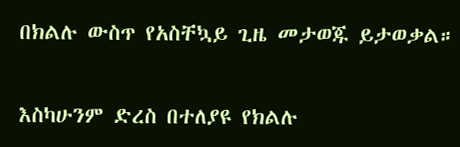በክልሉ ውስጥ የአስቸኳይ ጊዜ መታወጁ ይታወቃል።

እስካሁንም ድረስ በተለያዩ የክልሉ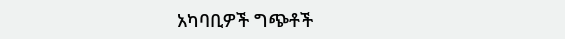አካባቢዎች ግጭቶች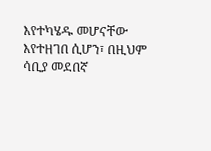እየተካሄዱ መሆናቸው እየተዘገበ ሲሆን፣ በዚህም ሳቢያ መደበኛ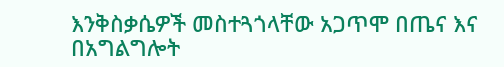እንቅስቃሴዎች መስተጓጎላቸው አጋጥሞ በጤና እና በአግልግሎት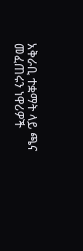አቅራቢ ተቋማት ላይ ጫና መፈጠሩን ነዋሪዎች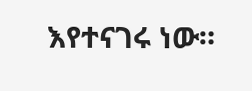እየተናገሩ ነው።